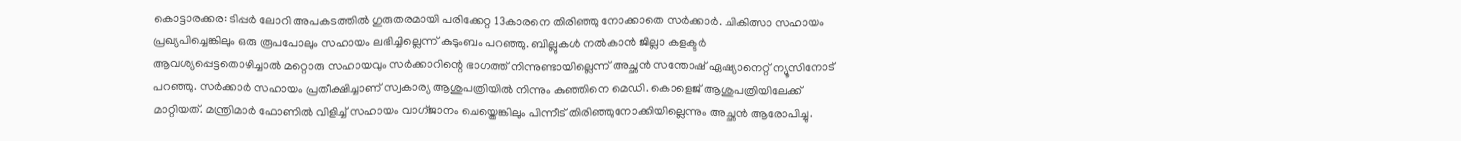കൊട്ടാരക്കര: ടിപ്പർ ലോറി അപകടത്തിൽ ഗുരുതരമായി പരിക്കേറ്റ 13കാരനെ തിരിഞ്ഞു നോക്കാതെ സർക്കാർ. ചികിത്സാ സഹായം പ്രഖ്യപിച്ചെങ്കിലും ഒരു രൂപപോലും സഹായം ലഭിച്ചില്ലെന്ന് കുടുംബം പറഞ്ഞു. ബില്ലുകൾ നൽകാൻ ജില്ലാ കളക്ടർ ആവശ്യപ്പെട്ടതൊഴിച്ചാൽ മറ്റൊരു സഹായവും സർക്കാറിന്റെ ഭാഗത്ത് നിന്നുണ്ടായില്ലെന്ന് അച്ഛൻ സന്തോഷ് ഏഷ്യാനെറ്റ് ന്യൂസിനോട് പറഞ്ഞു. സർക്കാർ സഹായം പ്രതീക്ഷിച്ചാണ് സ്വകാര്യ ആശുപത്രിയിൽ നിന്നും കുഞ്ഞിനെ മെഡി. കൊളെജ് ആശുപത്രിയിലേക്ക് മാറ്റിയത്. മന്ത്രിമാർ ഫോണിൽ വിളിച്ച് സഹായം വാഗ്ജാനം ചെയ്തെങ്കിലും പിന്നീട് തിരിഞ്ഞുനോക്കിയില്ലെന്നും അച്ഛൻ ആരോപിച്ചു.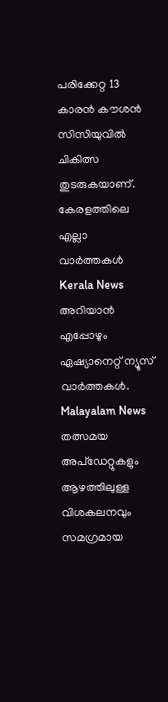പരിക്കേറ്റ 13 കാരൻ കൗശൻ സിസിയുവിൽ ചികിത്സ തുടരുകയാണ്.
കേരളത്തിലെ എല്ലാ വാർത്തകൾ Kerala News അറിയാൻ എപ്പോഴും ഏഷ്യാനെറ്റ് ന്യൂസ് വാർത്തകൾ. Malayalam News തത്സമയ അപ്ഡേറ്റുകളും ആഴത്തിലുള്ള വിശകലനവും സമഗ്രമായ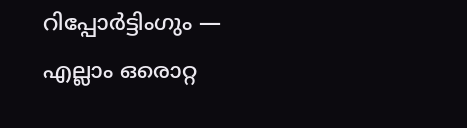റിപ്പോർട്ടിംഗും — എല്ലാം ഒരൊറ്റ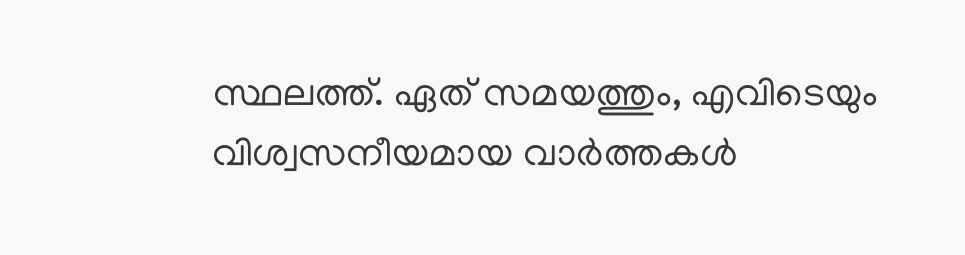സ്ഥലത്ത്. ഏത് സമയത്തും, എവിടെയും വിശ്വസനീയമായ വാർത്തകൾ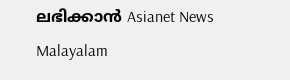ലഭിക്കാൻ Asianet News Malayalam